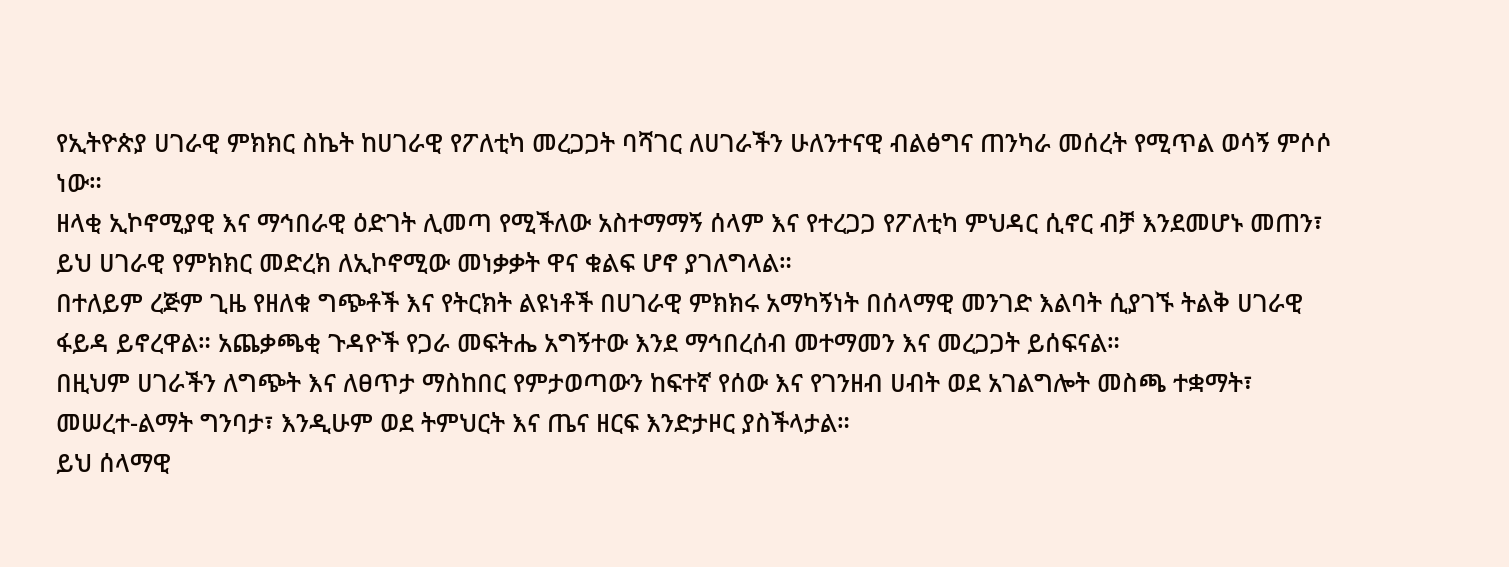የኢትዮጵያ ሀገራዊ ምክክር ስኬት ከሀገራዊ የፖለቲካ መረጋጋት ባሻገር ለሀገራችን ሁለንተናዊ ብልፅግና ጠንካራ መሰረት የሚጥል ወሳኝ ምሶሶ ነው።
ዘላቂ ኢኮኖሚያዊ እና ማኅበራዊ ዕድገት ሊመጣ የሚችለው አስተማማኝ ሰላም እና የተረጋጋ የፖለቲካ ምህዳር ሲኖር ብቻ እንደመሆኑ መጠን፣ ይህ ሀገራዊ የምክክር መድረክ ለኢኮኖሚው መነቃቃት ዋና ቁልፍ ሆኖ ያገለግላል።
በተለይም ረጅም ጊዜ የዘለቁ ግጭቶች እና የትርክት ልዩነቶች በሀገራዊ ምክክሩ አማካኝነት በሰላማዊ መንገድ እልባት ሲያገኙ ትልቅ ሀገራዊ ፋይዳ ይኖረዋል። አጨቃጫቂ ጉዳዮች የጋራ መፍትሔ አግኝተው እንደ ማኅበረሰብ መተማመን እና መረጋጋት ይሰፍናል።
በዚህም ሀገራችን ለግጭት እና ለፀጥታ ማስከበር የምታወጣውን ከፍተኛ የሰው እና የገንዘብ ሀብት ወደ አገልግሎት መስጫ ተቋማት፣ መሠረተ-ልማት ግንባታ፣ እንዲሁም ወደ ትምህርት እና ጤና ዘርፍ እንድታዞር ያስችላታል።
ይህ ሰላማዊ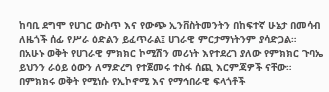ከባቢ ደግሞ የሀገር ውስጥ እና የውጭ ኢንቨስትመንትን በከፍተኛ ሁኔታ በመሳብ ለዜጎች ሰፊ የሥራ ዕድልን ይፈጥራል፤ ሀገራዊ ምርታማነትንም ያሳድጋል።
በአሁኑ ወቅት የሀገራዊ ምክክር ኮሚሽን መሪነት እየተደረገ ያለው የምክክር ጉባኤ ይህንን ራዕይ ዕውን ለማድረግ የተጀመሩ ተስፋ ሰጪ እርምጃዎች ናቸው።
በምክክሩ ወቅት የሚነሱ የኢኮኖሚ እና የማኅበራዊ ፍላጎቶች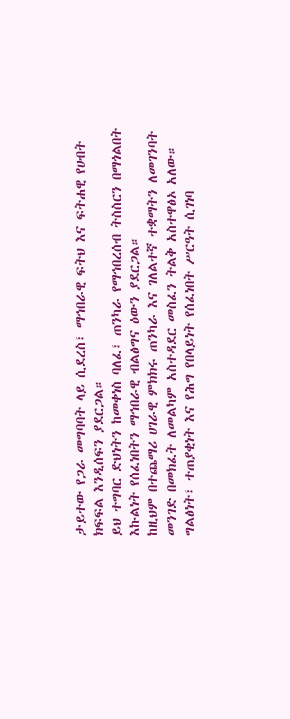ታይተው የጋራ መግባባት ላይ ሲደረስ፣ ማኅበራዊ ፍትህ እና ፍትሐዊ የሀብት ክፍፍል እንዲሰፍን ያደርጋል።
ይህ ተግባር ድህነትን ከመቀነስ ባለፈ፣ ጠንካራ የማኅበረሰብ ትስስርን በማጎልበት እኩልነት የሰፈነበትን ማኅበራዊ ብልፅግና ዕውን ያደርጋል።
ከዚህም በተጨማሪ ሀገራዊ ምክክሩ ጠንካራ እና ገለልተኛ ተቋማትን ለመገንባት መንገድ በመክፈት ለመልካም አስተዳደር መስፈን ትልቅ አስተዋፅኦ አለው።
ግልፅነት፣ ተጠያቂነት እና የሕግ የበላይነት የሰፈነበት ሥርዓት ሲገነባ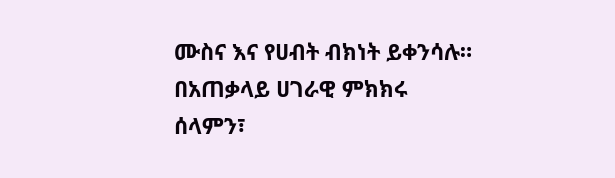ሙስና እና የሀብት ብክነት ይቀንሳሉ።
በአጠቃላይ ሀገራዊ ምክክሩ ሰላምን፣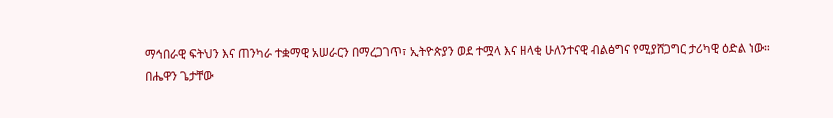ማኅበራዊ ፍትህን እና ጠንካራ ተቋማዊ አሠራርን በማረጋገጥ፣ ኢትዮጵያን ወደ ተሟላ እና ዘላቂ ሁለንተናዊ ብልፅግና የሚያሸጋግር ታሪካዊ ዕድል ነው።
በሔዋን ጌታቸው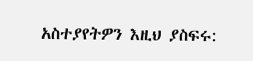አስተያየትዎን እዚህ ያስፍሩ: